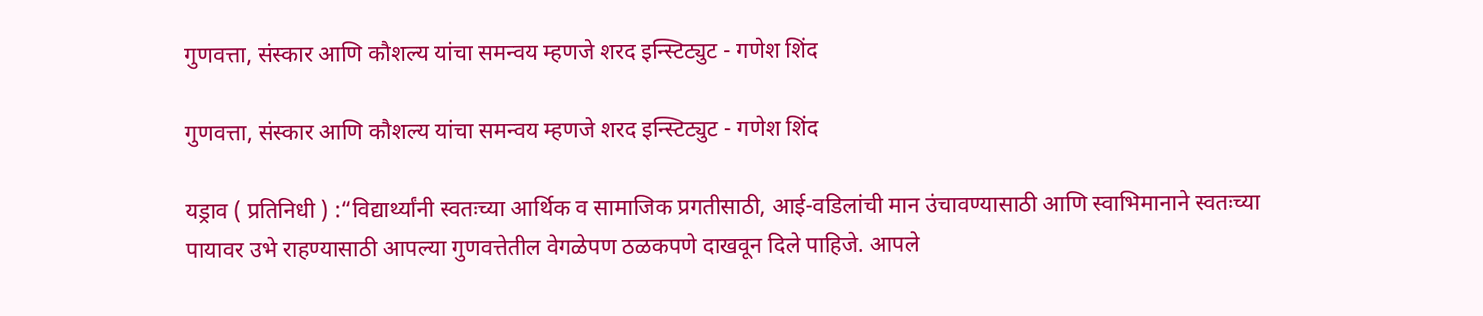गुणवत्ता, संस्कार आणि कौशल्य यांचा समन्वय म्हणजे शरद इन्स्टिट्युट - गणेश शिंद

गुणवत्ता, संस्कार आणि कौशल्य यांचा समन्वय म्हणजे शरद इन्स्टिट्युट - गणेश शिंद

यड्राव ( प्रतिनिधी ) :“विद्यार्थ्यांनी स्वतःच्या आर्थिक व सामाजिक प्रगतीसाठी, आई-वडिलांची मान उंचावण्यासाठी आणि स्वाभिमानाने स्वतःच्या पायावर उभे राहण्यासाठी आपल्या गुणवत्तेतील वेगळेपण ठळकपणे दाखवून दिले पाहिजे. आपले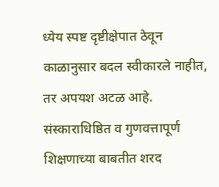ध्येय स्पष्ट दृष्टीक्षेपात ठेवून काळानुसार बदल स्वीकारले नाहीत, तर अपयश अटळ आहे. संस्काराधिष्ठित व गुणवत्तापूर्ण शिक्षणाच्या बाबतीत शरद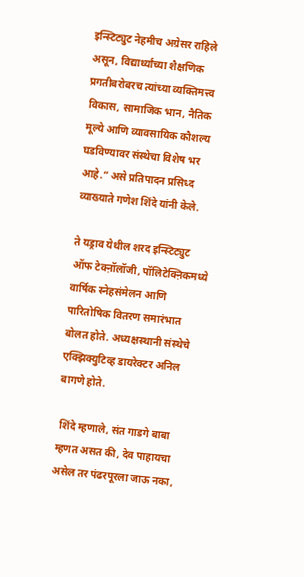इन्स्टिट्युट नेहमीच अग्रेसर राहिले असून, विद्यार्थ्यांच्या शैक्षणिक प्रगतीबरोबरच त्यांच्या व्यक्तिमत्त्व विकास, सामाजिक भान, नैतिक मूल्ये आणि व्यावसायिक कौशल्य घडविण्यावर संस्थेचा विशेष भर आहे.” असे प्रतिपादन प्रसिध्द व्याख्याते गणेश शिंदे यांनी केले.

ते यड्राव येथील शरद इन्स्टिट्युट ऑफ टेक्ऩॉलॉजी, पॉलिटेक्ऩिकमध्ये वार्षिक स्नेहसंमेलन आणि पारितोषिक वितरण समारंभात बोलत होते. अध्यक्षस्थानी संस्थेचे एक्झिक्युटिव्ह डायरेक्टर अनिल बागणे होते.

 शिंदे म्हणाले, संत गाडगे बाबा म्हणत असत की, देव पाहायचा असेल तर पंढरपूरला जाऊ नका,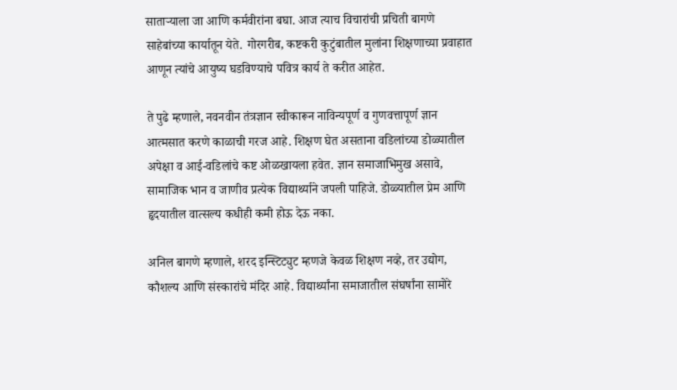साताऱ्याला जा आणि कर्मवीरांना बघा. आज त्याच विचारांची प्रचिती बागणे साहेबांच्या कार्यातून येते. गोरगरीब, कष्टकरी कुटुंबातील मुलांना शिक्षणाच्या प्रवाहात आणून त्यांचे आयुष्य घडविण्याचे पवित्र कार्य ते करीत आहेत.

ते पुढे म्हणाले, नवनवीन तंत्रज्ञान स्वीकारून नाविन्यपूर्ण व गुणवत्तापूर्ण ज्ञान आत्मसात करणे काळाची गरज आहे. शिक्षण घेत असताना वडिलांच्या डोळ्यातील अपेक्षा व आई-वडिलांचे कष्ट ओळखायला हवेत. ज्ञान समाजाभिमुख असावे, सामाजिक भान व जाणीव प्रत्येक विद्यार्थ्याने जपली पाहिजे. डोळ्यातील प्रेम आणि हृदयातील वात्सल्य कधीही कमी होऊ देऊ नका.

अनिल बागणे म्हणाले, शरद इन्स्टिट्युट म्हणजे केवळ शिक्षण नव्हे, तर उद्योग, कौशल्य आणि संस्कारांचे मंदिर आहे. विद्यार्थ्यांना समाजातील संघर्षांना सामोरे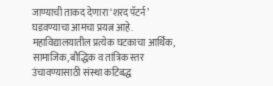जाण्याची ताकद देणारा ‘शरद पॅटर्न’ घडवण्याचा आमचा प्रयत्न आहे. महाविद्यालयातील प्रत्येक घटकाचा आर्थिक, सामाजिक, बौद्धिक व तांत्रिक स्तर उंचावण्यासाठी संस्था कटिबद्ध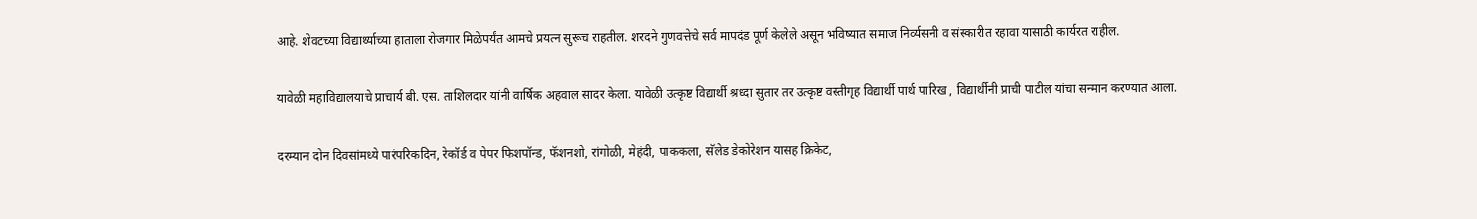आहे. शेवटच्या विद्यार्थ्याच्या हाताला रोजगार मिळेपर्यंत आमचे प्रयत्न सुरूच राहतील. शरदने गुणवत्तेचे सर्व मापदंड पूर्ण केलेले असून भविष्यात समाज निर्व्यसनी व संस्कारीत रहावा यासाठी कार्यरत राहील.

यावेळी महाविद्यालयाचे प्राचार्य बी. एस. ताशिलदार यांनी वार्षिक अहवाल सादर केला. यावेळी उत्कृष्ट विद्यार्थी श्रध्दा सुतार तर उत्कृष्ट वस्तीगृह विद्यार्थी पार्थ पारिख , विद्यार्थीनी प्राची पाटील यांचा सन्मान करण्यात आला.

दरम्यान दोन दिवसांमध्ये पारंपरिकदिन, रेकॉर्ड व पेपर फिशपॉन्ड, फॅशनशो, रांगोळी, मेहंदी, पाककला, सॅलेड डेकोरेशन यासह क्रिकेट,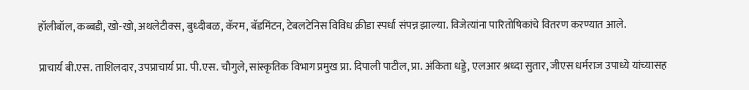हॉलीबॉल, कब्बडी, खो-खो, अथलेटीक्स, बुध्दीबळ, कॅरम, बॅडमिंटन, टेबलटेनिस विविध क्रीडा स्पर्धा संपन्न झाल्या. विजेत्यांना पारितोषिकांचे वितरण करण्यात आले.

प्राचार्य बी.एस. ताशिलदार, उपप्राचार्य प्रा. पी.एस. चौगुले, सांस्कृतिक विभाग प्रमुख प्रा. दिपाली पाटील, प्रा. अंकिता धड्डे, एलआर श्रध्दा सुतार, जीएस धर्मराज उपाध्ये यांच्यासह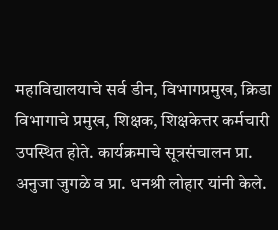महाविद्यालयाचे सर्व डीन, विभागप्रमुख, क्रिडा विभागाचे प्रमुख, शिक्षक, शिक्षकेत्तर कर्मचारी उपस्थित होते. कार्यक्रमाचे सूत्रसंचालन प्रा. अनुजा जुगळे व प्रा. धनश्री लोहार यांनी केले.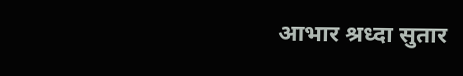आभार श्रध्दा सुतार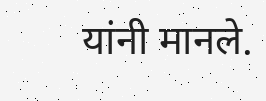यांनी मानले.